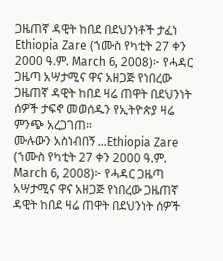ጋዜጠኛ ዳዊት ከበደ በደህንነቶች ታፈነ
Ethiopia Zare (ኀሙስ የካቲት 27 ቀን 2000 ዓ.ም. March 6, 2008)፦ የሓዳር ጋዜጣ አሣታሚና ዋና አዘጋጅ የነበረው ጋዜጠኛ ዳዊት ከበደ ዛሬ ጠዋት በደህንነት ሰዎች ታፍኖ መወሰዱን የኢትዮጵያ ዛሬ ምንጭ አረጋገጠ።
ሙሉውን አስነብበኝ ...Ethiopia Zare (ኀሙስ የካቲት 27 ቀን 2000 ዓ.ም. March 6, 2008)፦ የሓዳር ጋዜጣ አሣታሚና ዋና አዘጋጅ የነበረው ጋዜጠኛ ዳዊት ከበደ ዛሬ ጠዋት በደህንነት ሰዎች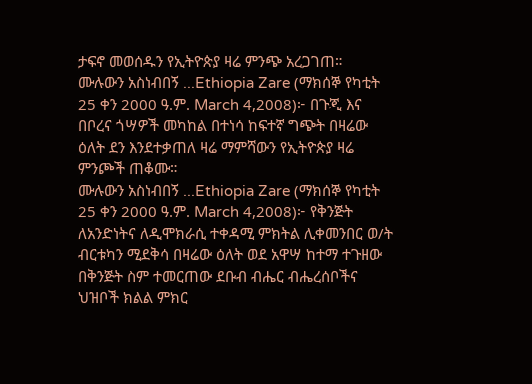ታፍኖ መወሰዱን የኢትዮጵያ ዛሬ ምንጭ አረጋገጠ።
ሙሉውን አስነብበኝ ...Ethiopia Zare (ማክሰኞ የካቲት 25 ቀን 2000 ዓ.ም. March 4,2008)፦ በጉጂ እና በቦረና ጎሣዎች መካከል በተነሳ ከፍተኛ ግጭት በዛሬው ዕለት ደን እንደተቃጠለ ዛሬ ማምሻውን የኢትዮጵያ ዛሬ ምንጮች ጠቆሙ።
ሙሉውን አስነብበኝ ...Ethiopia Zare (ማክሰኞ የካቲት 25 ቀን 2000 ዓ.ም. March 4,2008)፦ የቅንጅት ለአንድነትና ለዲሞክራሲ ተቀዳሚ ምክትል ሊቀመንበር ወ/ት ብርቱካን ሚደቅሳ በዛሬው ዕለት ወደ አዋሣ ከተማ ተጉዘው በቅንጅት ስም ተመርጠው ደቡብ ብሔር ብሔረሰቦችና ህዝቦች ክልል ምክር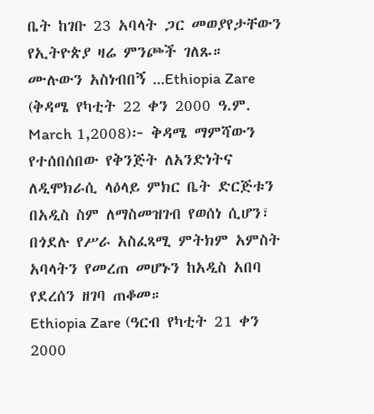ቤት ከገቡ 23 አባላት ጋር መወያየታቸውን የኢትዮጵያ ዛሬ ምንጮች ገለጹ።
ሙሉውን አስነብበኝ ...Ethiopia Zare (ቅዳሜ የካቲት 22 ቀን 2000 ዓ.ም. March 1,2008)፦ ቅዳሜ ማምሻውን የተሰበሰበው የቅንጅት ለአንድነትና ለዲሞክራሲ ላዕላይ ምክር ቤት ድርጅቱን በአዲስ ስም ለማስመዝገብ የወሰነ ሲሆን፣ በጎደሉ የሥራ አስፈጻሚ ምትክም አምስት አባላትን የመረጠ መሆኑን ከአዲስ አበባ የደረሰን ዘገባ ጠቆመ።
Ethiopia Zare (ዓርብ የካቲት 21 ቀን 2000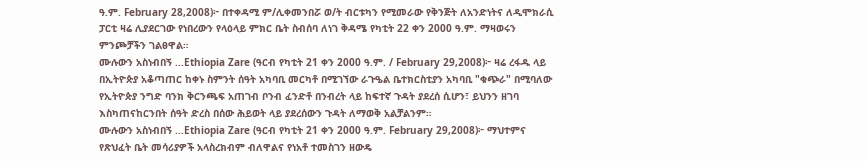ዓ.ም. February 28,2008)፦ በተቀዳሚ ም/ሊቀመንበሯ ወ/ት ብርቱካን የሚመራው የቅንጅት ለአንድነትና ለዲሞክራሲ ፓርቲ ዛሬ ሊያደርገው የነበረውን የላዕላይ ምክር ቤት ስብሰባ ለነገ ቅዳሜ የካቲት 22 ቀን 2000 ዓ.ም. ማዛወሩን ምንጮቻችን ገልፀዋል።
ሙሉውን አስነብበኝ ...Ethiopia Zare (ዓርብ የካቲት 21 ቀን 2000 ዓ.ም. / February 29,2008)፦ ዛሬ ረፋዱ ላይ በኢትዮጵያ አቆጣጠር ከቀኑ ስምንት ሰዓት አካባቢ መርካቶ በሚገኘው ራጉዔል ቤተክርስቲያን አካባቢ "ቁጭራ" በሚባለው የኢትዮጵያ ንግድ ባንክ ቅርንጫፍ አጠገብ ቦንብ ፈንድቶ በንብረት ላይ ከፍተኛ ጉዳት ያደረሰ ሲሆን፣ ይህንን ዘገባ እስካጠናከርንበት ሰዓት ድረስ በሰው ሕይወት ላይ ያደረሰውን ጉዳት ለማወቅ አልቻልንም።
ሙሉውን አስነብበኝ ...Ethiopia Zare (ዓርብ የካቲት 21 ቀን 2000 ዓ.ም. February 29,2008)፦ ማህተምና የጽህፈት ቤት መሳሪያዎች አላስረክብም ብለዋልና የነአቶ ተመስገን ዘውዴ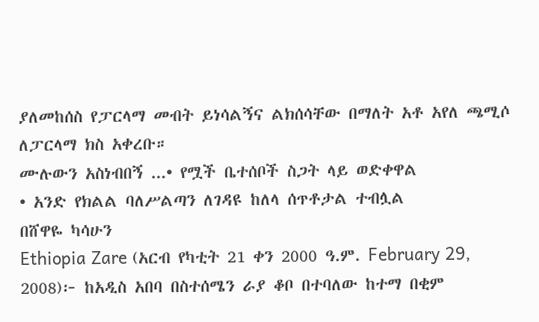ያለመከሰስ የፓርላማ መብት ይነሳልኝና ልክሰሳቸው በማለት አቶ አየለ ጫሚሶ ለፓርላማ ክስ አቀረቡ።
ሙሉውን አስነብበኝ ...• የሟች ቤተሰቦች ስጋት ላይ ወድቀዋል
• አንድ የክልል ባለሥልጣን ለገዳዩ ከለላ ሰጥቶታል ተብሏል
በሸዋዬ ካሳሁን
Ethiopia Zare (አርብ የካቲት 21 ቀን 2000 ዓ.ም. February 29, 2008)፦ ከአዲስ አበባ በስተሰሜን ራያ ቆቦ በተባለው ከተማ በቂም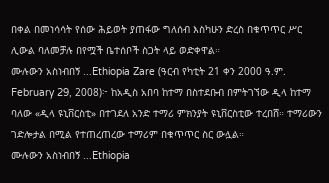በቀል በመነሳሳት የሰው ሕይወት ያጠፋው ግለሰብ እስካሁን ድረስ በቁጥጥር ሥር ሊውል ባለመቻሉ በየሟች ቤተሰቦች ስጋት ላይ ወድቀዋል።
ሙሉውን አስነብበኝ ...Ethiopia Zare (ዓርብ የካቲት 21 ቀን 2000 ዓ.ም. February 29, 2008)፦ ከአዲስ አበባ ከተማ በስተደቡብ በምትገኘው ዲላ ከተማ ባለው «ዲላ ዩኒቨርስቲ» በተገደለ አንድ ተማሪ ምክንያት ዩኒቨርስቲው ተረበሸ። ተማሪውን ገድሎታል በሚል የተጠረጠረው ተማሪም በቁጥጥር ስር ውሏል።
ሙሉውን አስነብበኝ ...Ethiopia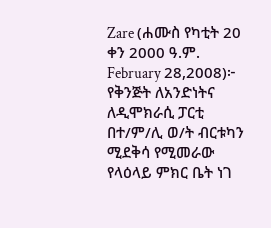Zare (ሐሙስ የካቲት 20 ቀን 2000 ዓ.ም. February 28,2008)፦ የቅንጅት ለአንድነትና ለዲሞክራሲ ፓርቲ በተ/ም/ሊ ወ/ት ብርቱካን ሚደቅሳ የሚመራው የላዕላይ ምክር ቤት ነገ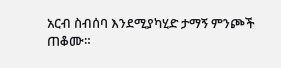አርብ ስብሰባ እንደሚያካሂድ ታማኝ ምንጮች ጠቆሙ።